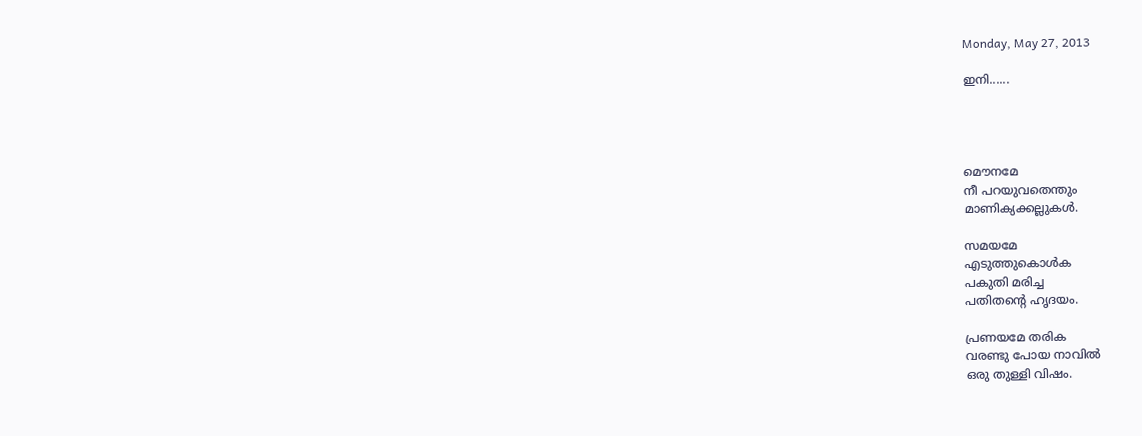Monday, May 27, 2013

ഇനി......




മൌനമേ
നീ പറയുവതെന്തും
മാണിക്യക്കല്ലുകള്‍.

സമയമേ
എടുത്തുകൊള്‍ക
പകുതി മരിച്ച
പതിതന്‍റെ ഹൃദയം.

പ്രണയമേ തരിക
വരണ്ടു പോയ നാവില്‍
ഒരു തുള്ളി വിഷം.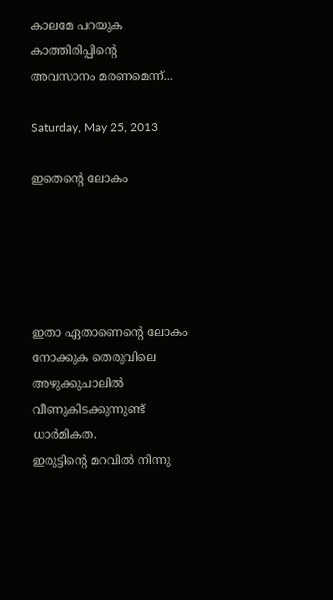കാലമേ പറയുക
കാത്തിരിപ്പിന്‍റെ
അവസാനം മരണമെന്ന്...

Saturday, May 25, 2013

ഇതെന്‍റെ ലോകം





ഇതാ ഏതാണെന്‍റെ ലോകം
നോക്കുക തെരുവിലെ അഴുക്കുചാലില്‍
വീണുകിടക്കുന്നുണ്ട് ധാര്‍മികത.
ഇരുട്ടിന്‍റെ മറവില്‍ നിന്നു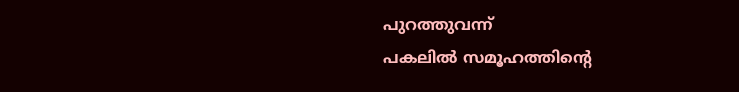പുറത്തുവന്ന്
പകലില്‍ സമൂഹത്തിന്‍റെ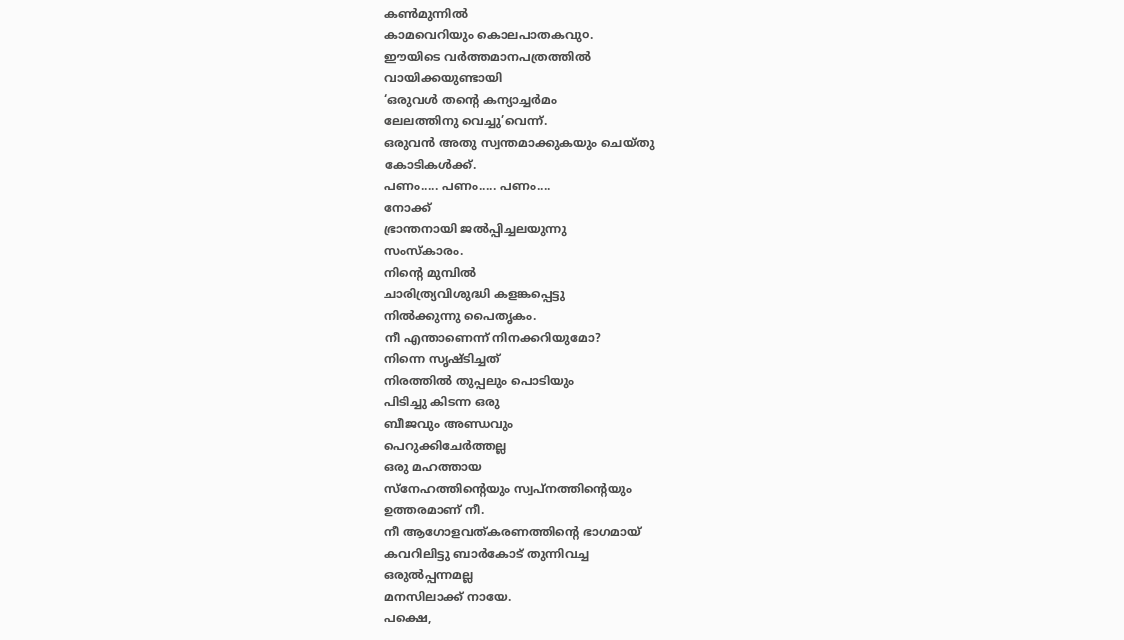കണ്‍മുന്നില്‍
കാമവെറിയും കൊലപാതകവു൦.
ഈയിടെ വര്‍ത്തമാനപത്രത്തില്‍
വായിക്കയുണ്ടായി
‘ഒരുവള്‍ തന്‍റെ കന്യാച്ചര്‍മം
ലേലത്തിനു വെച്ചു’വെന്ന്.
ഒരുവന്‍ അതു സ്വന്തമാക്കുകയും ചെയ്തു
കോടികള്‍ക്ക്.
പണം..... പണം..... പണം....
നോക്ക്
ഭ്രാന്തനായി ജല്‍പ്പിച്ചലയുന്നു
സംസ്കാരം.
നിന്‍റെ മുമ്പില്‍
ചാരിത്ര്യവിശുദ്ധി കളങ്കപ്പെട്ടു
നില്‍ക്കുന്നു പൈതൃകം.
നീ എന്താണെന്ന് നിനക്കറിയുമോ?
നിന്നെ സൃഷ്ടിച്ചത്
നിരത്തില്‍ തുപ്പലും പൊടിയും
പിടിച്ചു കിടന്ന ഒരു
ബീജവും അണ്ഡവും
പെറുക്കിചേര്‍ത്തല്ല
ഒരു മഹത്തായ
സ്നേഹത്തിന്‍റെയും സ്വപ്നത്തിന്‍റെയും
ഉത്തരമാണ് നീ.
നീ ആഗോളവത്കരണത്തിന്‍റെ ഭാഗമായ്
കവറിലിട്ടു ബാര്‍കോട് തുന്നിവച്ച
ഒരുല്‍പ്പന്നമല്ല
മനസിലാക്ക് നായേ.
പക്ഷെ,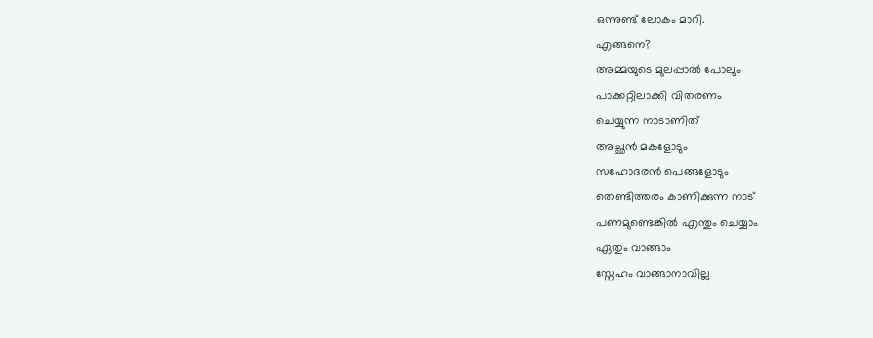ഒന്നുണ്ട് ലോകം മാറി.
എങ്ങനെ?
അമ്മയുടെ മുലപ്പാല്‍ പോലും
പാക്കറ്റിലാക്കി വിതരണം
ചെയ്യുന്ന നാടാണിത്
അച്ഛന്‍ മകളോടും
സഹോദരന്‍ പെങ്ങളോടും
തെണ്ടിത്തരം കാണിക്കുന്ന നാട്
പണമുണ്ടെങ്കില്‍ എന്തും ചെയ്യാം
ഏതും വാങ്ങാം
സ്നേഹം വാങ്ങാനാവില്ല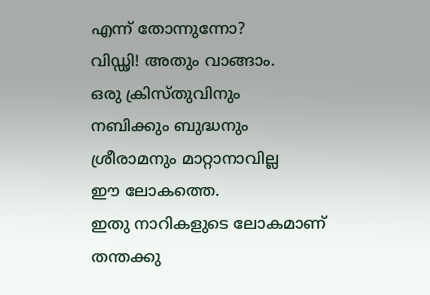എന്ന് തോന്നുന്നോ?
വിഡ്ഢി! അതും വാങ്ങാം.
ഒരു ക്രിസ്തുവിനും
നബിക്കും ബുദ്ധനും
ശ്രീരാമനും മാറ്റാനാവില്ല
ഈ ലോകത്തെ.
ഇതു നാറികളുടെ ലോകമാണ്
തന്തക്കു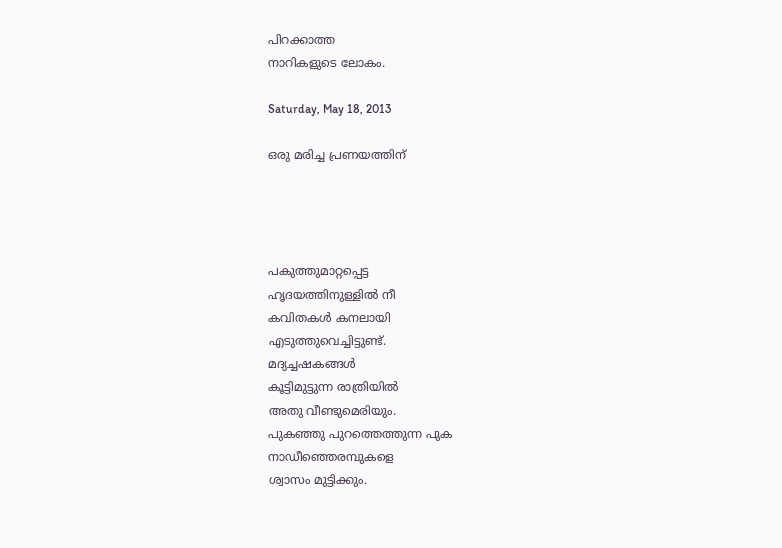പിറക്കാത്ത
നാറികളുടെ ലോകം.

Saturday, May 18, 2013

ഒരു മരിച്ച പ്രണയത്തിന്




പകുത്തുമാറ്റപ്പെട്ട
ഹൃദയത്തിനുള്ളില്‍ നീ
കവിതകള്‍ കനലായി
എടുത്തുവെച്ചിട്ടുണ്ട്.
മദ്യച്ചഷകങ്ങള്‍
കൂട്ടിമുട്ടുന്ന രാത്രിയില്‍
അതു വീണ്ടുമെരിയും.
പുകഞ്ഞു പുറത്തെത്തുന്ന പുക
നാഡീഞ്ഞെരമ്പുകളെ
ശ്വാസം മുട്ടിക്കും.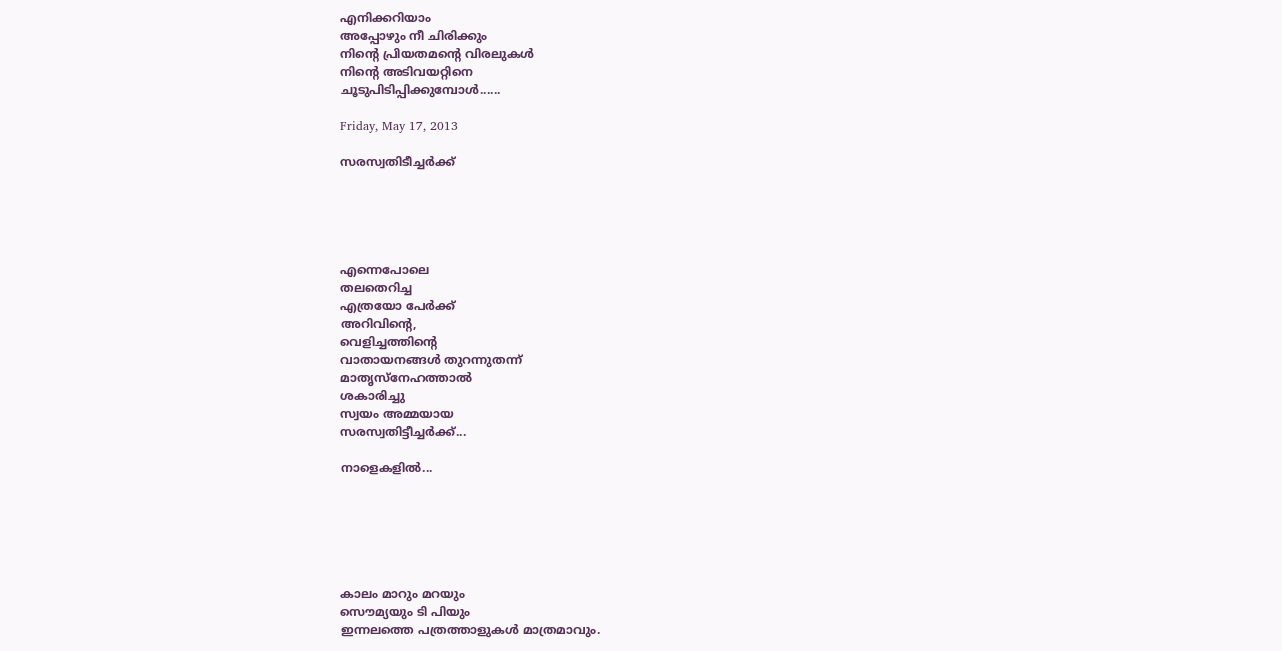എനിക്കറിയാം
അപ്പോഴും നീ ചിരിക്കും
നിന്‍റെ പ്രിയതമന്‍റെ വിരലുകള്‍
നിന്‍റെ അടിവയറ്റിനെ
ചൂടുപിടിപ്പിക്കുമ്പോള്‍......

Friday, May 17, 2013

സരസ്വതിടീച്ചര്‍ക്ക്





എന്നെപോലെ
തലതെറിച്ച
എത്രയോ പേര്‍ക്ക്
അറിവിന്‍റെ,
വെളിച്ചത്തിന്‍റെ
വാതായനങ്ങള്‍ തുറന്നുതന്ന്‍
മാതൃസ്നേഹത്താല്‍
ശകാരിച്ചു
സ്വയം അമ്മയായ
സരസ്വതിട്ടീച്ചര്‍ക്ക്...

നാളെകളില്‍...






കാലം മാറും മറയും
സൌമ്യയും ടി പിയും
ഇന്നലത്തെ പത്രത്താളുകള്‍ മാത്രമാവും.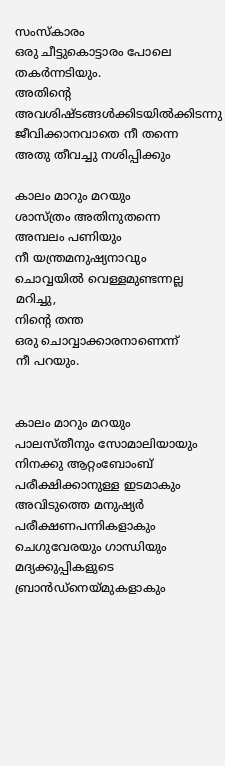സംസ്കാരം
ഒരു ചീട്ടുകൊട്ടാരം പോലെ
തകര്‍ന്നടിയും.
അതിന്‍റെ അവശിഷ്ടങ്ങള്‍ക്കിടയില്‍ക്കിടന്നു
ജീവിക്കാനവാതെ നീ തന്നെ
അതു തീവച്ചു നശിപ്പിക്കും

കാലം മാറും മറയും
ശാസ്ത്രം അതിനുതന്നെ
അമ്പലം പണിയും
നീ യന്ത്രമനുഷ്യനാവും
ചൊവ്വയില്‍ വെള്ളമുണ്ടന്നല്ല
മറിച്ചു,
നിന്‍റെ തന്ത
ഒരു ചൊവ്വാക്കാരനാണെന്ന്
നീ പറയും.


കാലം മാറും മറയും
പാലസ്തീനും സോമാലിയായും
നിനക്കു ആറ്റംബോംബ്
പരീക്ഷിക്കാനുള്ള ഇടമാകും
അവിടുത്തെ മനുഷ്യര്‍
പരീക്ഷണപന്നികളാകും
ചെഗുവേരയും ഗാന്ധിയും
മദ്യക്കുപ്പികളുടെ ബ്രാന്‍ഡ്‌നെയ്മുകളാകും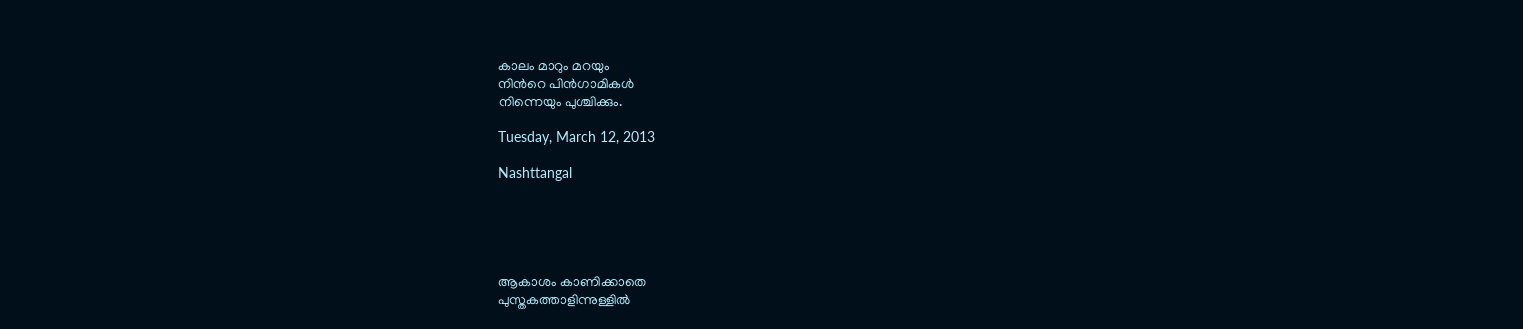കാലം മാറും മറയും
നിന്‍റെ പിന്‍ഗാമികള്‍
നിന്നെയും പുശ്ചിക്കും.

Tuesday, March 12, 2013

Nashttangal





ആകാശം കാണിക്കാതെ
പുസ്തകത്താളിന്നുള്ളില്‍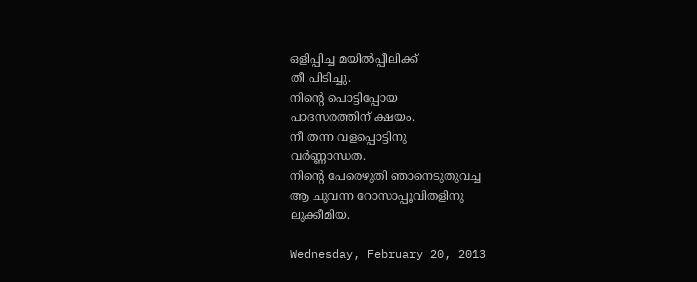ഒളിപ്പിച്ച മയില്‍പ്പീലിക്ക്‌
തീ പിടിച്ചു.
നിന്‍റെ പൊട്ടിപ്പോയ
പാദസരത്തിന് ക്ഷയം.
നീ തന്ന വളപ്പൊട്ടിനു
വര്‍ണ്ണാന്ധത.
നിന്‍റെ പേരെഴുതി ഞാനെടുതുവച്ച
ആ ചുവന്ന റോസാപ്പൂവിതളിനു
ലുക്കീമിയ.

Wednesday, February 20, 2013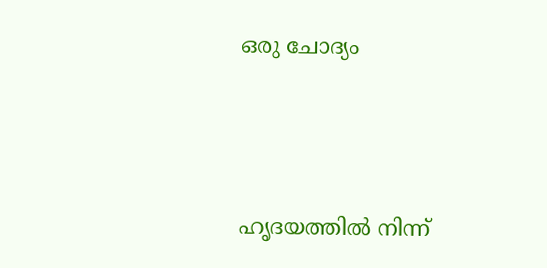ഒരു ചോദ്യം





ഹൃദയത്തില്‍ നിന്ന്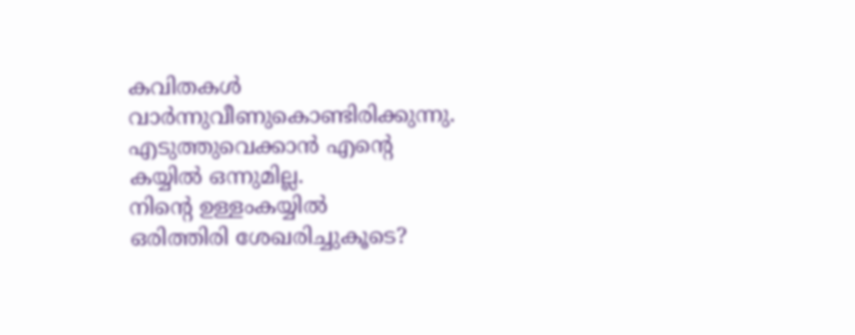കവിതകള്‍
വാര്‍ന്നുവീണുകൊണ്ടിരിക്കുന്നു.
എടുത്തുവെക്കാന്‍ എന്‍റെ
കയ്യില്‍ ഒന്നുമില്ല.
നിന്‍റെ ഉള്ളംകയ്യില്‍
ഒരിത്തിരി ശേഖരിച്ചുകൂടെ?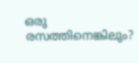ഒരു രസത്തിനെങ്കിലും?